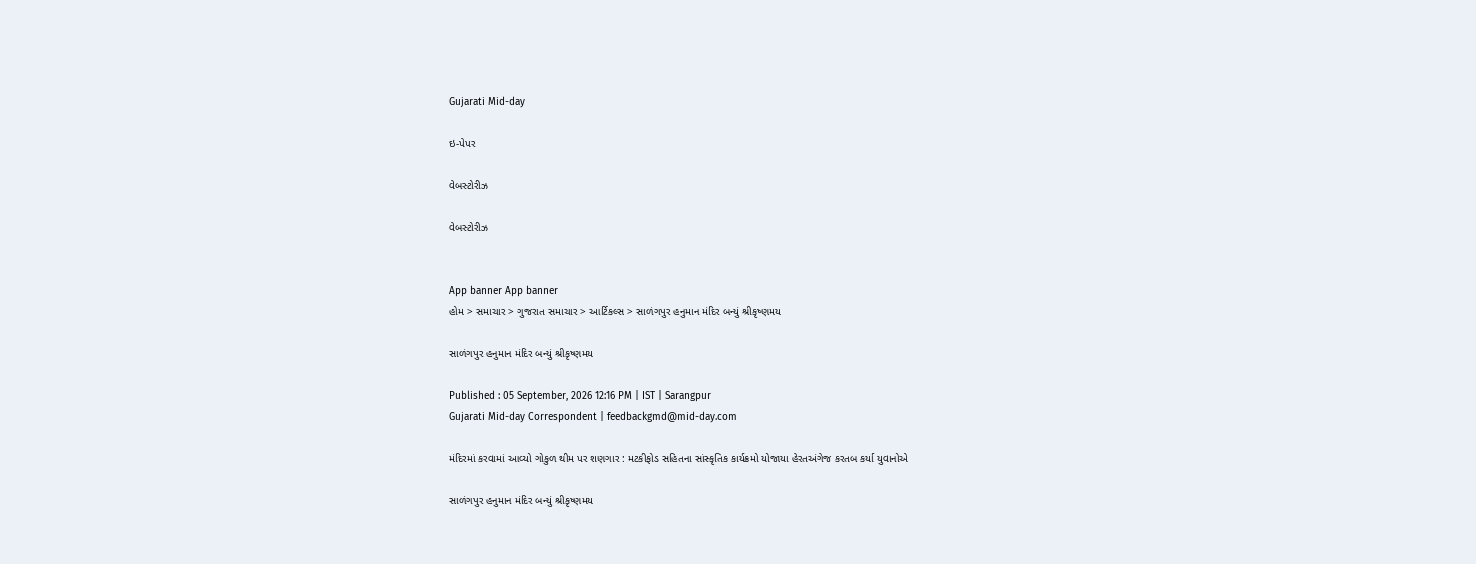Gujarati Mid-day

ઇ-પેપર

વેબસ્ટોરીઝ

વેબસ્ટોરીઝ


App banner App banner
હોમ > સમાચાર > ગુજરાત સમાચાર > આર્ટિકલ્સ > સાળંગપુર હનુમાન મંદિર બન્યું શ્રીકૃષ્ણમય

સાળંગપુર હનુમાન મંદિર બન્યું શ્રીકૃષ્ણમય

Published : 05 September, 2026 12:16 PM | IST | Sarangpur
Gujarati Mid-day Correspondent | feedbackgmd@mid-day.com

મંદિરમાં કરવામાં આવ્યો ગોકુળ થીમ પર શણગાર : મટકીફોડ સહિતના સાંસ્કૃતિક કાર્યક્રમો યોજાયા હેરતઅંગેજ કરતબ કર્યા યુવાનોએ

સાળંગપુર હનુમાન મંદિર બન્યું શ્રીકૃષ્ણમય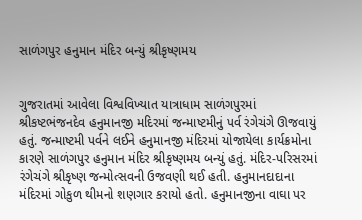સાળંગપુર હનુમાન મંદિર બન્યું શ્રીકૃષ્ણમય


ગુજરાતમાં આવેલા વિશ્વવિખ્યાત યાત્રાધામ સાળંગપુરમાં શ્રીકષ્ટભંજનદેવ હનુમાનજી મદિરમાં જન્માષ્ટમીનું પર્વ રંગેચંગે ઊજવાયું હતું. જન્માષ્ટમી પર્વને લઈને હનુમાનજી મંદિરમાં યોજાયેલા કાર્યક્રમોના કારણે સાળંગપુર હનુમાન મંદિર શ્રીકૃષ્ણમય બન્યું હતું. મંદિર-પરિસરમાં રંગેચંગે શ્રીકૃષ્ણ જન્મોત્સવની ઉજવણી થઈ હતી. હનુમાનદાદાના મંદિરમાં ગોકુળ થીમનો શણગાર કરાયો હતો. હનુમાનજીના વાઘા પર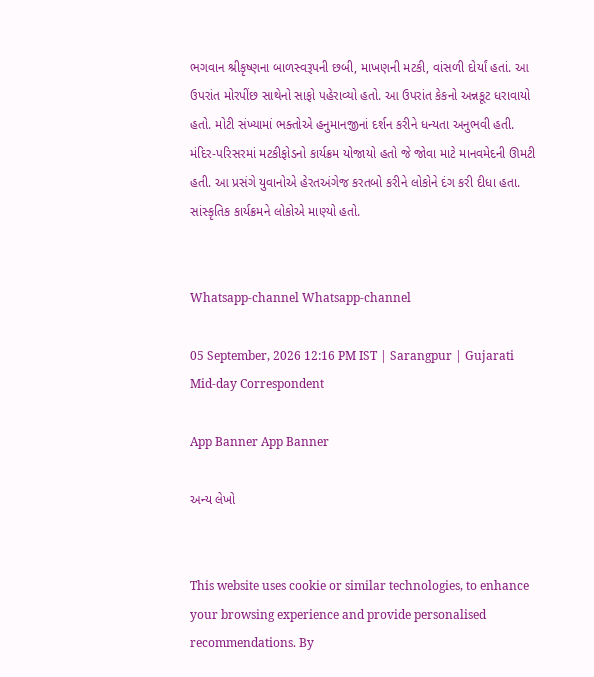ભગવાન શ્રીકૃષ્ણના બાળસ્વરૂપની છબી, માખણની મટકી, વાંસળી દોર્યાં હતાં. આ ઉપરાંત મોરપીંછ સાથેનો સાફો પહેરાવ્યો હતો. આ ઉપરાંત કેકનો અન્નકૂટ ધરાવાયો હતો. મોટી સંખ્યામાં ભક્તોએ હનુમાનજીનાં દર્શન કરીને ધન્યતા અનુભવી હતી. મંદિર-પરિસરમાં મટકીફોડનો કાર્યક્રમ યોજાયો હતો જે જોવા માટે માનવમેદની ઊમટી હતી. આ પ્રસંગે યુવાનોએ હેરતઅંગેજ કરતબો કરીને લોકોને દંગ કરી દીધા હતા. સાંસ્કૃતિક કાર્યક્રમને લોકોએ માણ્યો હતો.


Whatsapp-channel Whatsapp-channel

05 September, 2026 12:16 PM IST | Sarangpur | Gujarati Mid-day Correspondent

App Banner App Banner

અન્ય લેખો


This website uses cookie or similar technologies, to enhance your browsing experience and provide personalised recommendations. By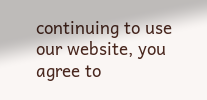continuing to use our website, you agree to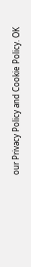our Privacy Policy and Cookie Policy. OK